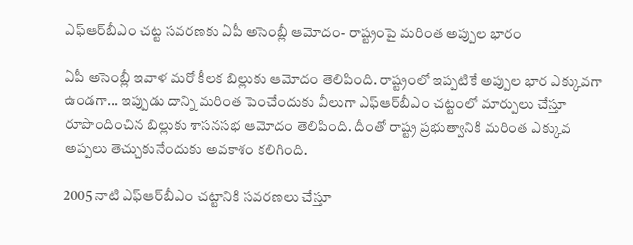ఎఫ్ఆర్‌బీఎం చట్ట సవరణకు ఏపీ అసెంబ్లీ ఆమోదం- రాష్ట్రంపై మరింత అప్పుల భారం

ఏపీ అసెంబ్లీ ఇవాళ మరో కీలక బిల్లుకు ఆమోదం తెలిపింది. రాష్ట్రంలో ఇప్పటికే అప్పుల భార ఎక్కువగా ఉండగా... ఇప్పుడు దాన్ని మరింత పెంచేందుకు వీలుగా ఎఫ్‌ఆర్‌బీఎం చట్టంలో మార్పులు చేస్తూ రూపొందించిన బిల్లుకు శాసనసభ ఆమోదం తెలిపింది. దీంతో రాష్ట్ర ప్రభుత్వానికి మరింత ఎక్కువ అప్పలు తెచ్చుకునేందుకు అవకాశం కలిగింది.

2005 నాటి ఎఫ్‌ఆర్‌బీఎం చట్టానికి సవరణలు చేస్తూ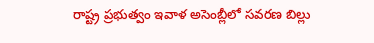రాష్ట్ర ప్రభుత్వం ఇవాళ అసెంబ్లీలో సవరణ బిల్లు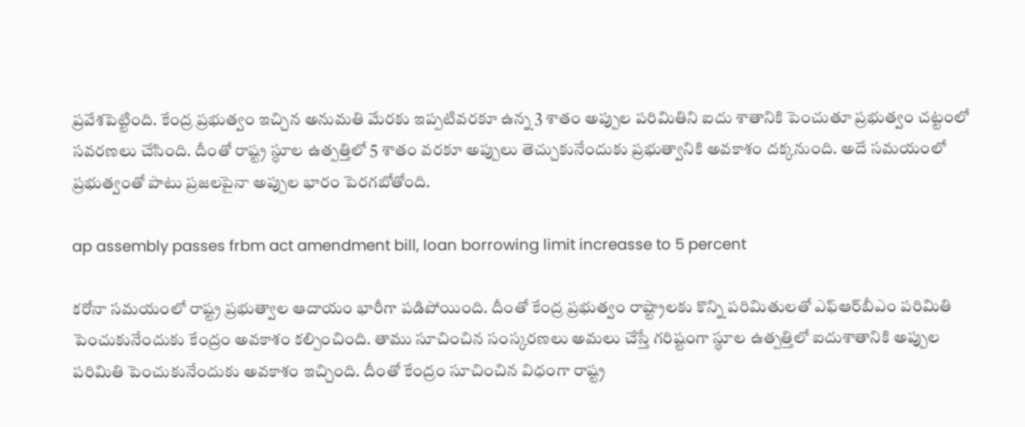ప్రవేశపెట్టింది. కేంద్ర ప్రభుత్వం ఇచ్చిన అనుమతి మేరకు ఇప్పటివరకూ ఉన్న 3 శాతం అప్పుల పరిమితిని ఐదు శాతానికి పెంచుతూ ప్రభుత్వం చట్టంలో సవరణలు చేసింది. దీంతో రాష్ట్ర స్ధూల ఉత్పత్తిలో 5 శాతం వరకూ అప్పులు తెచ్చుకునేందుకు ప్రభుత్వానికి అవకాశం దక్కనుంది. అదే సమయంలో ప్రభుత్వంతో పాటు ప్రజలపైనా అప్పుల భారం పెరగబోతోంది.

ap assembly passes frbm act amendment bill, loan borrowing limit increasse to 5 percent

కరోనా సమయంలో రాష్ట్ర ప్రభుత్వాల ఆదాయం భారీగా పడిపోయింది. దీంతో కేంద్ర ప్రభుత్వం రాష్ట్రాలకు కొన్ని పరిమితులతో ఎఫ్‌ఆర్‌బీఎం పరిమితి పెంచుకునేందుకు కేంద్రం అవకాశం కల్పించింది. తాము సూచించిన సంస్కరణలు అమలు చేస్తే గరిష్టంగా స్ధూల ఉత్పత్తిలో ఐదుశాతానికి అప్పుల పరిమితి పెంచుకునేందుకు అవకాశం ఇచ్చింది. దీంతో కేంద్రం సూచించిన విధంగా రాష్ట్ర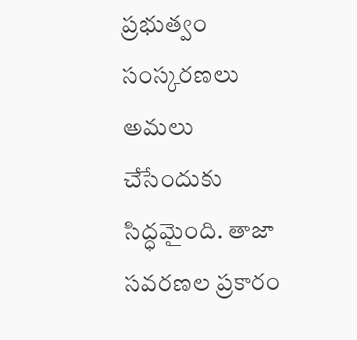ప్రభుత్వం సంస్కరణలు అమలు చేసేందుకు సిద్ధమైంది. తాజా సవరణల ప్రకారం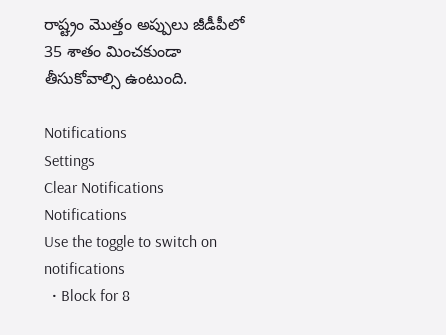రాష్ట్రం మొత్తం అప్పులు జీడీపీలో 35 శాతం మించకుండా తీసుకోవాల్సి ఉంటుంది.

Notifications
Settings
Clear Notifications
Notifications
Use the toggle to switch on notifications
  • Block for 8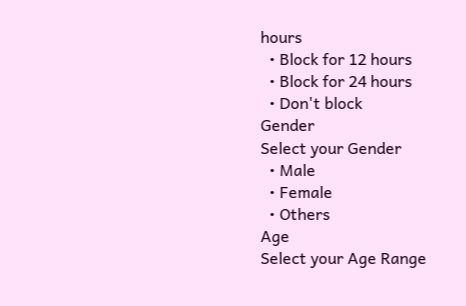hours
  • Block for 12 hours
  • Block for 24 hours
  • Don't block
Gender
Select your Gender
  • Male
  • Female
  • Others
Age
Select your Age Range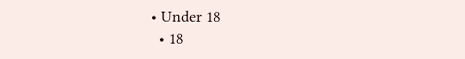• Under 18
  • 18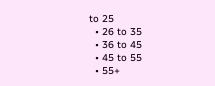to 25
  • 26 to 35
  • 36 to 45
  • 45 to 55
  • 55+